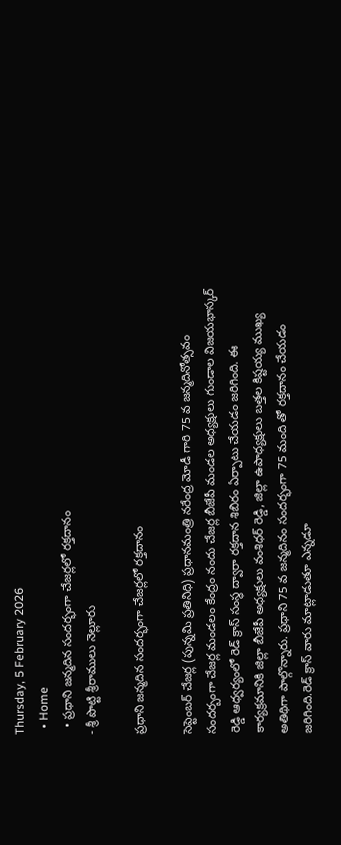Thursday, 5 February 2026
  • Home
  • ప్రధాని జన్మదిన సందర్భంగా చేజర్లలో రక్తదానం
- శ్రీ పొట్టి శ్రీరాములు నెల్లూరు

ప్రధాని జన్మదిన సందర్భంగా చేజర్లలో రక్తదానం

సెప్టెంబర్ చేజర్ల (పున్నమి ప్రతినిధి) ప్రధానమంత్రి నరేంద్ర మోడీ గారి 75 వ జన్మదినోత్సవం సందర్బంగా చేజర్ల మండలం కేంద్రం నందు చేజర్ల బీజేపీ మండల అధ్యక్షులు గుండాల విజయభాస్కర్ రెడ్డి ఆధ్వర్యంలో రెడ్ క్రాస్ సంస్థ ద్వారా రక్తదాన శిబిరం ఏర్పాటు చేయడం జరిగింది. ఈ కార్యక్రమానికి జిల్లా బీజేపీ అధ్యక్షులు వంశిధర్ రెడ్డి, జిల్లా ఉపాధ్యక్షులు బత్తల కిష్టయ్య ముఖ్య అతిథిగా పాల్గొన్నారు. ప్రధాని 75 వ జన్మదినం సందర్భంగా 75 మంది తో రక్తదానం చేయడం జరిగింది.రెడ్ క్రాస్ వారు మాట్లాడుతూ ఎన్నడూ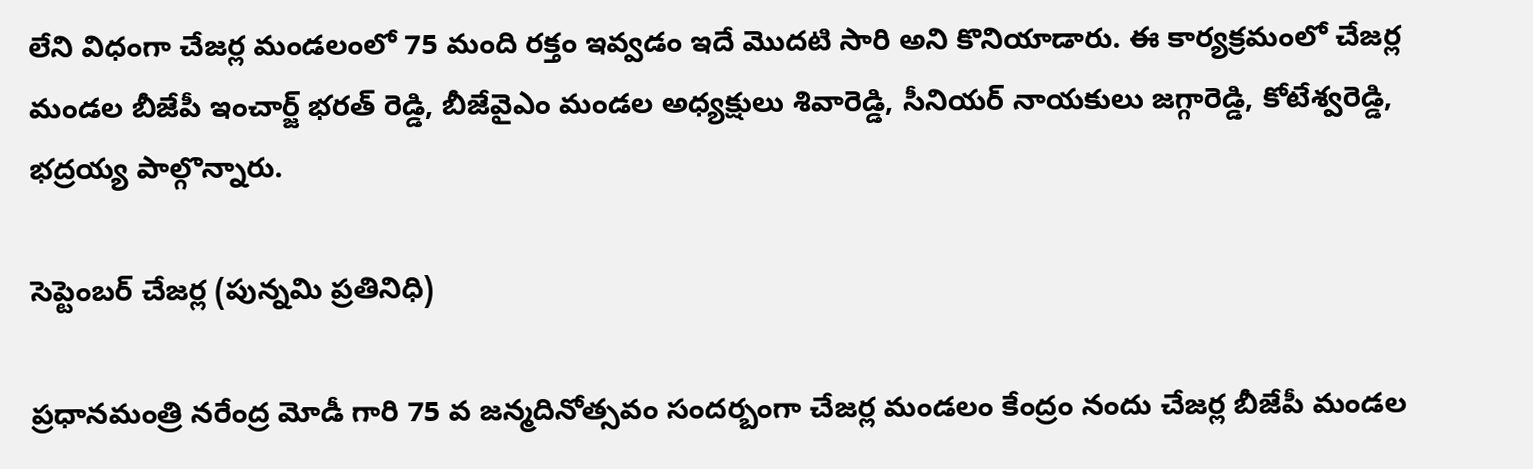లేని విధంగా చేజర్ల మండలంలో 75 మంది రక్తం ఇవ్వడం ఇదే మొదటి సారి అని కొనియాడారు. ఈ కార్యక్రమంలో చేజర్ల మండల బీజేపీ ఇంచార్జ్ భరత్ రెడ్డి, బీజేవైఎం మండల అధ్యక్షులు శివారెడ్డి, సీనియర్ నాయకులు జగ్గారెడ్డి, కోటేశ్వరెడ్డి, భద్రయ్య పాల్గొన్నారు.

సెప్టెంబర్ చేజర్ల (పున్నమి ప్రతినిధి)

ప్రధానమంత్రి నరేంద్ర మోడీ గారి 75 వ జన్మదినోత్సవం సందర్బంగా చేజర్ల మండలం కేంద్రం నందు చేజర్ల బీజేపీ మండల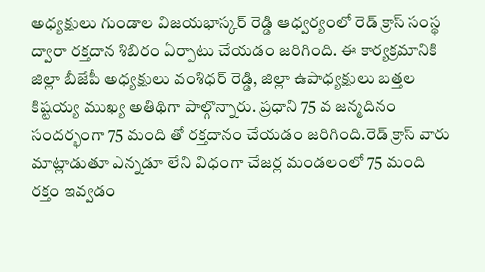అధ్యక్షులు గుండాల విజయభాస్కర్ రెడ్డి ఆధ్వర్యంలో రెడ్ క్రాస్ సంస్థ ద్వారా రక్తదాన శిబిరం ఏర్పాటు చేయడం జరిగింది. ఈ కార్యక్రమానికి జిల్లా బీజేపీ అధ్యక్షులు వంశిధర్ రెడ్డి, జిల్లా ఉపాధ్యక్షులు బత్తల కిష్టయ్య ముఖ్య అతిథిగా పాల్గొన్నారు. ప్రధాని 75 వ జన్మదినం సందర్భంగా 75 మంది తో రక్తదానం చేయడం జరిగింది.రెడ్ క్రాస్ వారు మాట్లాడుతూ ఎన్నడూ లేని విధంగా చేజర్ల మండలంలో 75 మంది రక్తం ఇవ్వడం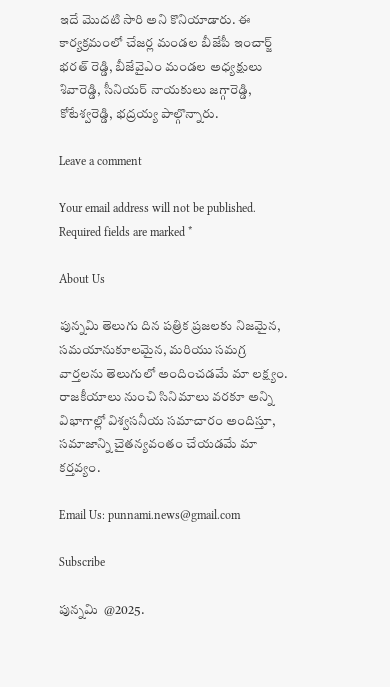ఇదే మొదటి సారి అని కొనియాడారు. ఈ కార్యక్రమంలో చేజర్ల మండల బీజేపీ ఇంచార్జ్ భరత్ రెడ్డి, బీజేవైఎం మండల అధ్యక్షులు శివారెడ్డి, సీనియర్ నాయకులు జగ్గారెడ్డి, కోటేశ్వరెడ్డి, భద్రయ్య పాల్గొన్నారు.

Leave a comment

Your email address will not be published. Required fields are marked *

About Us

పున్నమి తెలుగు దిన పత్రిక ప్రజలకు నిజమైన, సమయానుకూలమైన, మరియు సమగ్ర వార్తలను తెలుగులో అందించడమే మా లక్ష్యం.
రాజకీయాలు నుంచి సినిమాలు వరకూ అన్ని విభాగాల్లో విశ్వసనీయ సమాచారం అందిస్తూ, సమాజాన్ని చైతన్యవంతం చేయడమే మా కర్తవ్యం.

Email Us: punnami.news@gmail.com

Subscribe

పున్నమి  @2025.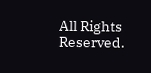All Rights Reserved.